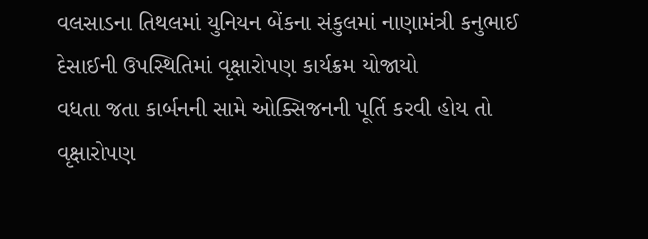વલસાડના તિથલમાં યુનિયન બેંકના સંકુલમાં નાણામંત્રી કનુભાઈ દેસાઈની ઉપસ્થિતિમાં વૃક્ષારોપણ કાર્યક્રમ યોજાયો
વધતા જતા કાર્બનની સામે ઓક્સિજનની પૂર્તિ કરવી હોય તો વૃક્ષારોપણ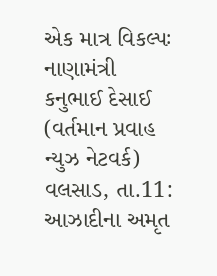એક માત્ર વિકલ્પઃ નાણામંત્રી કનુભાઈ દેસાઈ (વર્તમાન પ્રવાહ ન્યુઝ નેટવર્ક) વલસાડ, તા.11: આઝાદીના અમૃત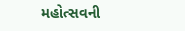મહોત્સવની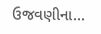ઉજવણીના...